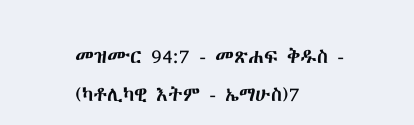መዝሙር 94:7 - መጽሐፍ ቅዱስ - (ካቶሊካዊ እትም - ኤማሁስ)7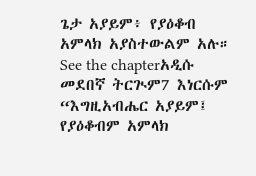ጌታ አያይም፥ የያዕቆብ አምላክ አያስተውልም አሉ። See the chapterአዲሱ መደበኛ ትርጒም7 እነርሱም “እግዚአብሔር አያይም፤ የያዕቆብም አምላክ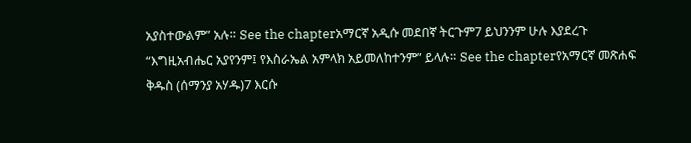አያስተውልም” አሉ። See the chapterአማርኛ አዲሱ መደበኛ ትርጉም7 ይህንንም ሁሉ እያደረጉ “እግዚአብሔር አያየንም፤ የእስራኤል አምላክ አይመለከተንም” ይላሉ። See the chapterየአማርኛ መጽሐፍ ቅዱስ (ሰማንያ አሃዱ)7 እርሱ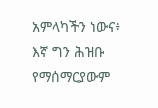አምላካችን ነውና፥ እኛ ግን ሕዝቡ የማሰማርያውም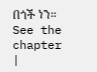በጎች ነን። See the chapter |